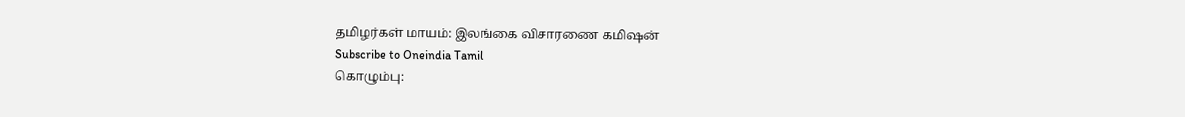தமிழர்கள் மாயம்: இலங்கை விசாரணை கமிஷன்
Subscribe to Oneindia Tamil
கொழும்பு: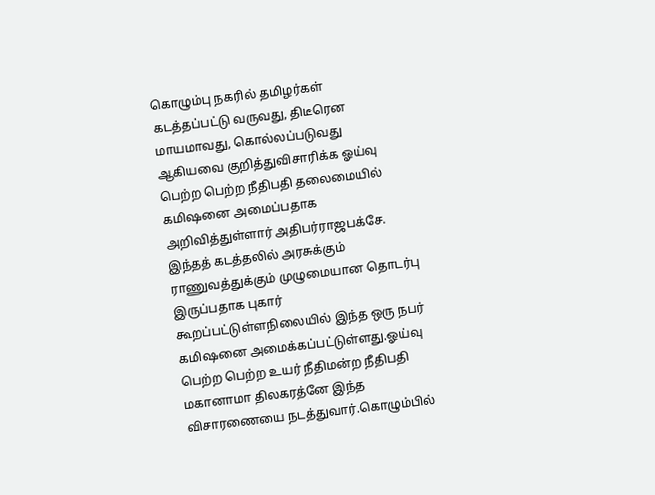கொழும்பு நகரில் தமிழர்கள் கடத்தப்பட்டு வருவது, திடீரென மாயமாவது, கொல்லப்படுவது ஆகியவை குறித்துவிசாரிக்க ஓய்வு பெற்ற பெற்ற நீதிபதி தலைமையில் கமிஷனை அமைப்பதாக அறிவித்துள்ளார் அதிபர்ராஜபக்சே.
இந்தத் கடத்தலில் அரசுக்கும் ராணுவத்துக்கும் முழுமையான தொடர்பு இருப்பதாக புகார் கூறப்பட்டுள்ளநிலையில் இந்த ஒரு நபர் கமிஷனை அமைக்கப்பட்டுள்ளது.ஓய்வு பெற்ற பெற்ற உயர் நீதிமன்ற நீதிபதி மகானாமா திலகரத்னே இந்த விசாரணையை நடத்துவார்.கொழும்பில்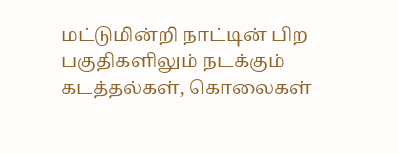மட்டுமின்றி நாட்டின் பிற பகுதிகளிலும் நடக்கும் கடத்தல்கள், கொலைகள்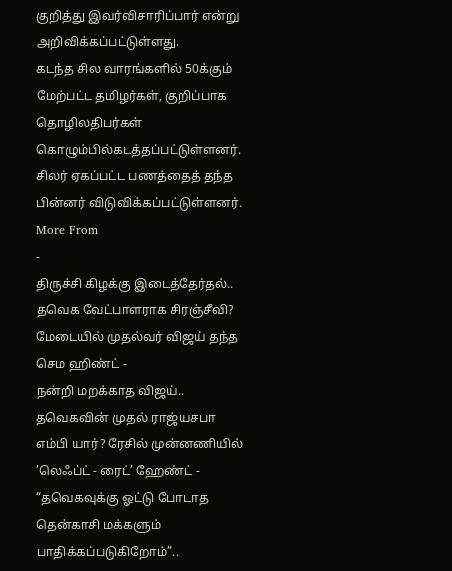குறித்து இவர்விசாரிப்பார் என்று அறிவிக்கப்பட்டுள்ளது.
கடந்த சில வாரங்களில் 50க்கும் மேற்பட்ட தமிழர்கள், குறிப்பாக தொழிலதிபர்கள் கொழும்பில்கடத்தப்பட்டுள்ளனர். சிலர் ஏகப்பட்ட பணத்தைத் தந்த பின்னர் விடுவிக்கப்பட்டுள்ளனர்.
More From
-
திருச்சி கிழக்கு இடைத்தேர்தல்.. தவெக வேட்பாளராக சிரஞ்சீவி? மேடையில் முதல்வர் விஜய் தந்த செம ஹிண்ட் -
நன்றி மறக்காத விஜய்.. தவெகவின் முதல் ராஜ்யசபா எம்பி யார்? ரேசில் முன்னணியில் ’லெஃப்ட் - ரைட்’ ஹேண்ட் -
“தவெகவுக்கு ஓட்டு போடாத தென்காசி மக்களும் பாதிக்கப்படுகிறோம்”..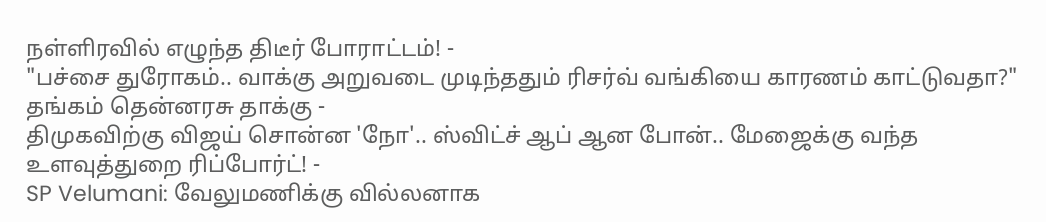நள்ளிரவில் எழுந்த திடீர் போராட்டம்! -
"பச்சை துரோகம்.. வாக்கு அறுவடை முடிந்ததும் ரிசர்வ் வங்கியை காரணம் காட்டுவதா?" தங்கம் தென்னரசு தாக்கு -
திமுகவிற்கு விஜய் சொன்ன 'நோ'.. ஸ்விட்ச் ஆப் ஆன போன்.. மேஜைக்கு வந்த உளவுத்துறை ரிப்போர்ட்! -
SP Velumani: வேலுமணிக்கு வில்லனாக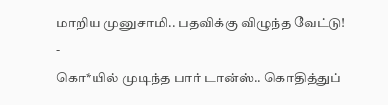மாறிய முனுசாமி.. பதவிக்கு விழுந்த வேட்டு! -
கொ*யில் முடிந்த பார் டான்ஸ்.. கொதித்துப்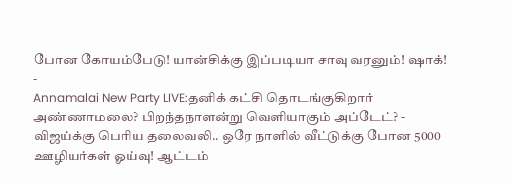போன கோயம்பேடு! யான்சிக்கு இப்படியா சாவு வரனும்! ஷாக்! -
Annamalai New Party LIVE:தனிக் கட்சி தொடங்குகிறார் அண்ணாமலை? பிறந்தநாளன்று வெளியாகும் அப்டேட்? -
விஜய்க்கு பெரிய தலைவலி.. ஒரே நாளில் வீட்டுக்கு போன 5000 ஊழியர்கள் ஓய்வு! ஆட்டம்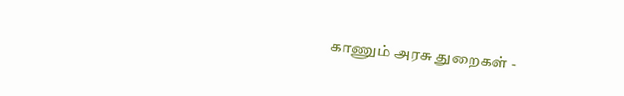காணும் அரசு துறைகள் -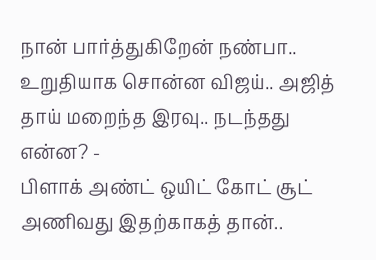நான் பார்த்துகிறேன் நண்பா.. உறுதியாக சொன்ன விஜய்.. அஜித் தாய் மறைந்த இரவு.. நடந்தது என்ன? -
பிளாக் அண்ட் ஒயிட் கோட் சூட் அணிவது இதற்காகத் தான்..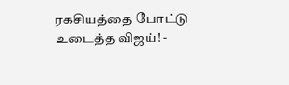ரகசியத்தை போட்டு உடைத்த விஜய்! -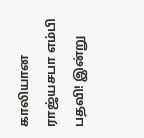காலியான ராஜ்யசபா எம்பி பதவி! இன்று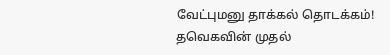வேட்புமனு தாக்கல் தொடக்கம்! தவெகவின் முதல்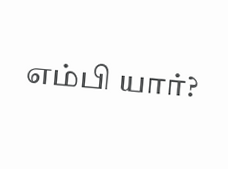எம்பி யார்?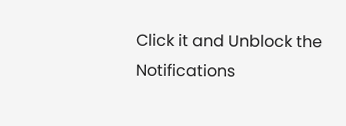Click it and Unblock the Notifications